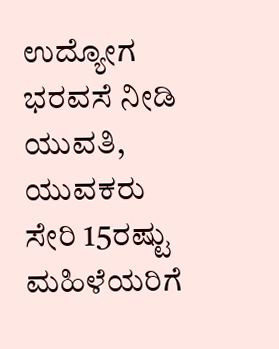ಉದ್ಯೋಗ ಭರವಸೆ ನೀಡಿ ಯುವತಿ, ಯುವಕರು ಸೇರಿ 15ರಷ್ಟು ಮಹಿಳೆಯರಿಗೆ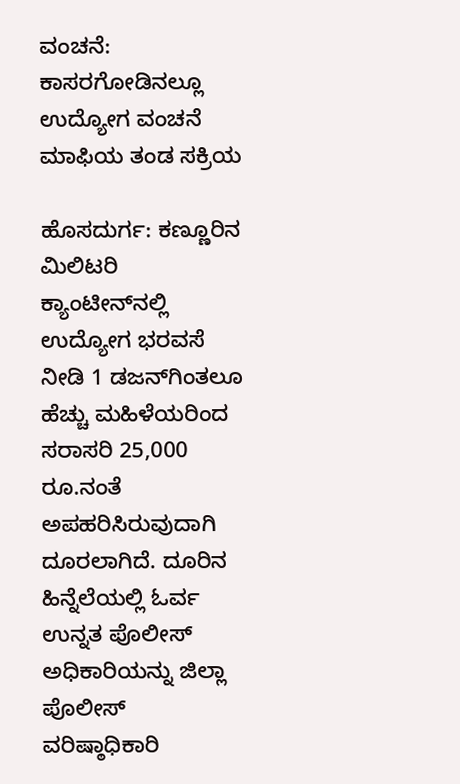ವಂಚನೆ: ಕಾಸರಗೋಡಿನಲ್ಲೂ ಉದ್ಯೋಗ ವಂಚನೆ ಮಾಫಿಯ ತಂಡ ಸಕ್ರಿಯ

ಹೊಸದುರ್ಗ: ಕಣ್ಣೂರಿನ ಮಿಲಿಟರಿ ಕ್ಯಾಂಟೀನ್‌ನಲ್ಲಿ ಉದ್ಯೋಗ ಭರವಸೆ ನೀಡಿ 1 ಡಜನ್‌ಗಿಂತಲೂ ಹೆಚ್ಚು ಮಹಿಳೆಯರಿಂದ ಸರಾಸರಿ 25,000  ರೂ.ನಂತೆ ಅಪಹರಿಸಿರುವುದಾಗಿ ದೂರಲಾಗಿದೆ. ದೂರಿನ ಹಿನ್ನೆಲೆಯಲ್ಲಿ ಓರ್ವ ಉನ್ನತ ಪೊಲೀಸ್ ಅಧಿಕಾರಿಯನ್ನು ಜಿಲ್ಲಾ ಪೊಲೀಸ್ ವರಿಷ್ಠಾಧಿಕಾರಿ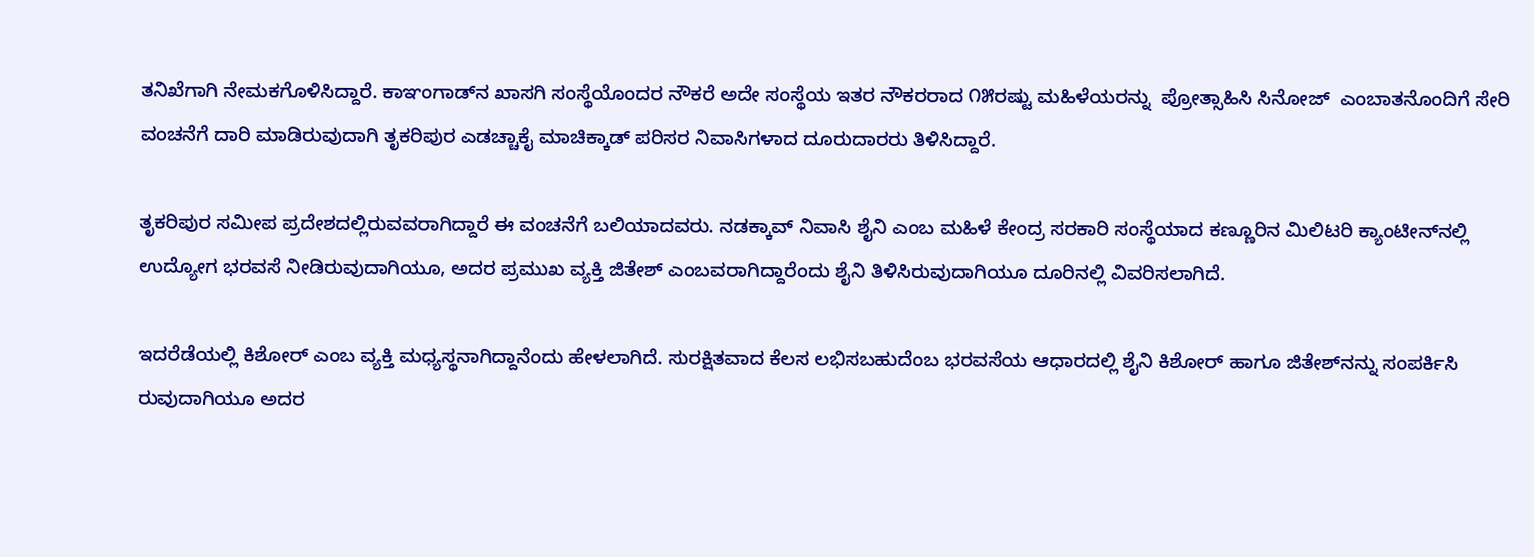ತನಿಖೆಗಾಗಿ ನೇಮಕಗೊಳಿಸಿದ್ದಾರೆ. ಕಾಞಂಗಾಡ್‌ನ ಖಾಸಗಿ ಸಂಸ್ಥೆಯೊಂದರ ನೌಕರೆ ಅದೇ ಸಂಸ್ಥೆಯ ಇತರ ನೌಕರರಾದ ೧೫ರಷ್ಟು ಮಹಿಳೆಯರನ್ನು  ಪ್ರೋತ್ಸಾಹಿಸಿ ಸಿನೋಜ್  ಎಂಬಾತನೊಂದಿಗೆ ಸೇರಿ ವಂಚನೆಗೆ ದಾರಿ ಮಾಡಿರುವುದಾಗಿ ತೃಕರಿಪುರ ಎಡಚ್ಚಾಕೈ ಮಾಚಿಕ್ಕಾಡ್ ಪರಿಸರ ನಿವಾಸಿಗಳಾದ ದೂರುದಾರರು ತಿಳಿಸಿದ್ದಾರೆ.

ತೃಕರಿಪುರ ಸಮೀಪ ಪ್ರದೇಶದಲ್ಲಿರುವವರಾಗಿದ್ದಾರೆ ಈ ವಂಚನೆಗೆ ಬಲಿಯಾದವರು. ನಡಕ್ಕಾವ್ ನಿವಾಸಿ ಶೈನಿ ಎಂಬ ಮಹಿಳೆ ಕೇಂದ್ರ ಸರಕಾರಿ ಸಂಸ್ಥೆಯಾದ ಕಣ್ಣೂರಿನ ಮಿಲಿಟರಿ ಕ್ಯಾಂಟೀನ್‌ನಲ್ಲಿ ಉದ್ಯೋಗ ಭರವಸೆ ನೀಡಿರುವುದಾಗಿಯೂ, ಅದರ ಪ್ರಮುಖ ವ್ಯಕ್ತಿ ಜಿತೇಶ್ ಎಂಬವರಾಗಿದ್ದಾರೆಂದು ಶೈನಿ ತಿಳಿಸಿರುವುದಾಗಿಯೂ ದೂರಿನಲ್ಲಿ ವಿವರಿಸಲಾಗಿದೆ.

ಇದರೆಡೆಯಲ್ಲಿ ಕಿಶೋರ್ ಎಂಬ ವ್ಯಕ್ತಿ ಮಧ್ಯಸ್ಥನಾಗಿದ್ದಾನೆಂದು ಹೇಳಲಾಗಿದೆ. ಸುರಕ್ಷಿತವಾದ ಕೆಲಸ ಲಭಿಸಬಹುದೆಂಬ ಭರವಸೆಯ ಆಧಾರದಲ್ಲಿ ಶೈನಿ ಕಿಶೋರ್ ಹಾಗೂ ಜಿತೇಶ್‌ನನ್ನು ಸಂಪರ್ಕಿಸಿ ರುವುದಾಗಿಯೂ ಅದರ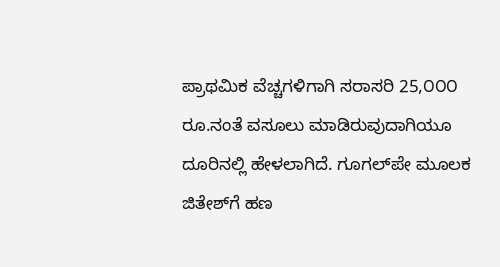ಪ್ರಾಥಮಿಕ ವೆಚ್ಚಗಳಿಗಾಗಿ ಸರಾಸರಿ 25,೦೦೦ ರೂ.ನಂತೆ ವಸೂಲು ಮಾಡಿರುವುದಾಗಿಯೂ ದೂರಿನಲ್ಲಿ ಹೇಳಲಾಗಿದೆ. ಗೂಗಲ್‌ಪೇ ಮೂಲಕ ಜಿತೇಶ್‌ಗೆ ಹಣ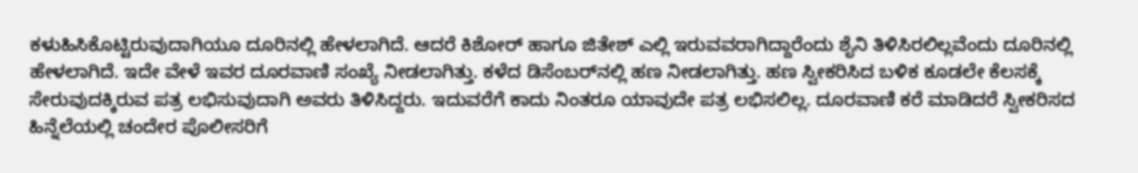ಕಳುಹಿಸಿಕೊಟ್ಟಿರುವುದಾಗಿಯೂ ದೂರಿನಲ್ಲಿ ಹೇಳಲಾಗಿದೆ. ಆದರೆ ಕಿಶೋರ್ ಹಾಗೂ ಜಿತೇಶ್ ಎಲ್ಲಿ ಇರುವವರಾಗಿದ್ದಾರೆಂದು ಶೈನಿ ತಿಳಿಸಿರಲಿಲ್ಲವೆಂದು ದೂರಿನಲ್ಲಿ ಹೇಳಲಾಗಿದೆ. ಇದೇ ವೇಳೆ ಇವರ ದೂರವಾಣಿ ಸಂಖ್ಯೆ ನೀಡಲಾಗಿತ್ತು. ಕಳೆದ ಡಿಸೆಂಬರ್‌ನಲ್ಲಿ ಹಣ ನೀಡಲಾಗಿತ್ತು. ಹಣ ಸ್ವೀಕರಿಸಿದ ಬಳಿಕ ಕೂಡಲೇ ಕೆಲಸಕ್ಕೆ ಸೇರುವುದಕ್ಕಿರುವ ಪತ್ರ ಲಭಿಸುವುದಾಗಿ ಅವರು ತಿಳಿಸಿದ್ದರು. ಇದುವರೆಗೆ ಕಾದು ನಿಂತರೂ ಯಾವುದೇ ಪತ್ರ ಲಭಿಸಲಿಲ್ಲ. ದೂರವಾಣಿ ಕರೆ ಮಾಡಿದರೆ ಸ್ವೀಕರಿಸದ ಹಿನ್ನೆಲೆಯಲ್ಲಿ ಚಂದೇರ ಪೊಲೀಸರಿಗೆ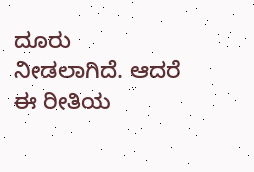ದೂರು ನೀಡಲಾಗಿದೆ. ಆದರೆ ಈ ರೀತಿಯ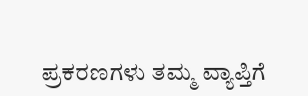ಪ್ರಕರಣಗಳು ತಮ್ಮ ವ್ಯಾಪ್ತಿಗೆ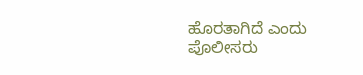ಹೊರತಾಗಿದೆ ಎಂದು ಪೊಲೀಸರು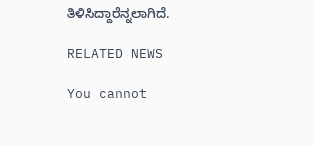ತಿಳಿಸಿದ್ದಾರೆನ್ನಲಾಗಿದೆ.

RELATED NEWS

You cannot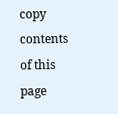copy contents of this page